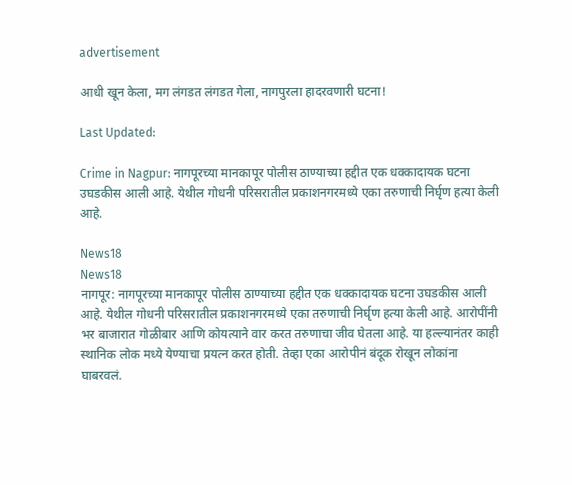advertisement

आधी खून केला, मग लंगडत लंगडत गेला, नागपुरला हादरवणारी घटना!

Last Updated:

Crime in Nagpur: नागपूरच्या मानकापूर पोलीस ठाण्याच्या हद्दीत एक धक्कादायक घटना उघडकीस आली आहे. येथील गोधनी परिसरातील प्रकाशनगरमध्ये एका तरुणाची निर्घृण हत्या केली आहे.

News18
News18
नागपूर: नागपूरच्या मानकापूर पोलीस ठाण्याच्या हद्दीत एक धक्कादायक घटना उघडकीस आली आहे. येथील गोधनी परिसरातील प्रकाशनगरमध्ये एका तरुणाची निर्घृण हत्या केली आहे. आरोपींनी भर बाजारात गोळीबार आणि कोयत्याने वार करत तरुणाचा जीव घेतला आहे. या हल्ल्यानंतर काही स्थानिक लोक मध्ये येण्याचा प्रयत्न करत होती. तेव्हा एका आरोपीनं बंदूक रोखून लोकांना घाबरवलं.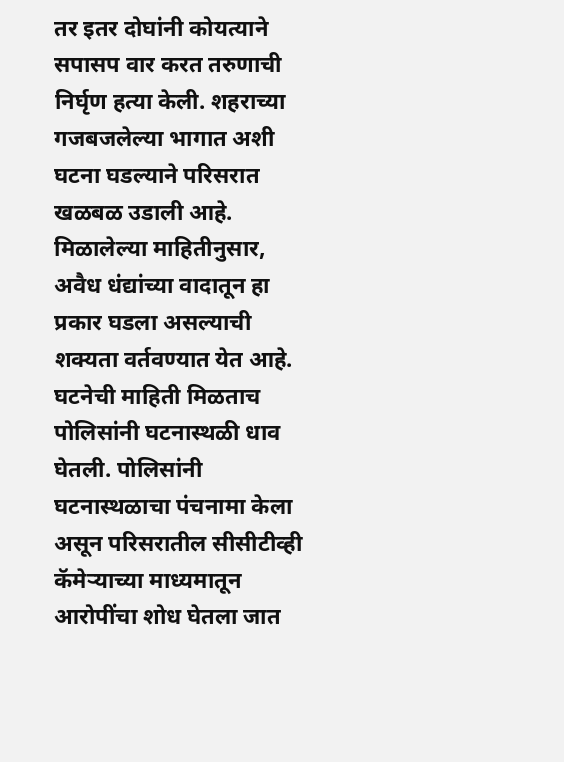तर इतर दोघांनी कोयत्याने सपासप वार करत तरुणाची निर्घृण हत्या केली. शहराच्या गजबजलेल्या भागात अशी घटना घडल्याने परिसरात खळबळ उडाली आहे.
मिळालेल्या माहितीनुसार, अवैध धंद्यांच्या वादातून हा प्रकार घडला असल्याची शक्यता वर्तवण्यात येत आहे. घटनेची माहिती मिळताच पोलिसांनी घटनास्थळी धाव घेतली. पोलिसांनी घटनास्थळाचा पंचनामा केला असून परिसरातील सीसीटीव्ही कॅमेऱ्याच्या माध्यमातून आरोपींचा शोध घेतला जात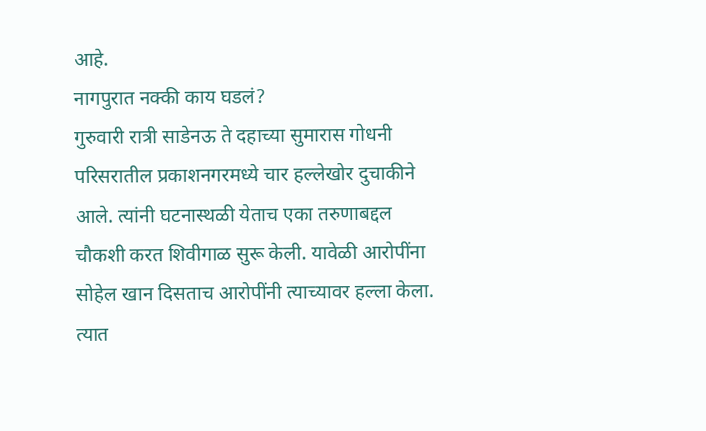आहे.
नागपुरात नक्की काय घडलं?
गुरुवारी रात्री साडेनऊ ते दहाच्या सुमारास गोधनी परिसरातील प्रकाशनगरमध्ये चार हल्लेखोर दुचाकीने आले. त्यांनी घटनास्थळी येताच एका तरुणाबद्दल चौकशी करत शिवीगाळ सुरू केली. यावेळी आरोपींना सोहेल खान दिसताच आरोपींनी त्याच्यावर हल्ला केला. त्यात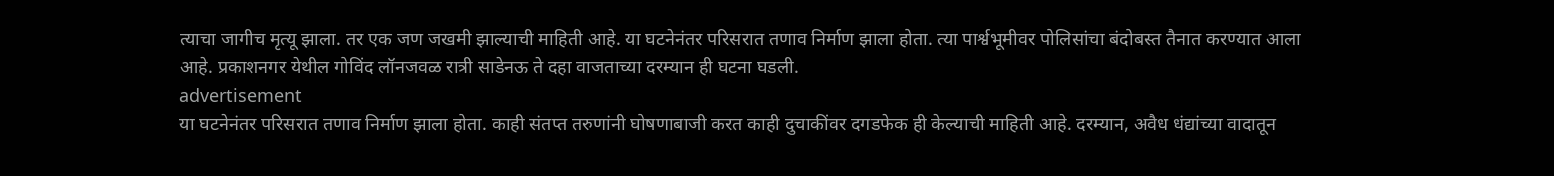त्याचा जागीच मृत्यू झाला. तर एक जण जखमी झाल्याची माहिती आहे. या घटनेनंतर परिसरात तणाव निर्माण झाला होता. त्या पार्श्वभूमीवर पोलिसांचा बंदोबस्त तैनात करण्यात आला आहे. प्रकाशनगर येथील गोविंद लॉनजवळ रात्री साडेनऊ ते दहा वाजताच्या दरम्यान ही घटना घडली.
advertisement
या घटनेनंतर परिसरात तणाव निर्माण झाला होता. काही संतप्त तरुणांनी घोषणाबाजी करत काही दुचाकींवर दगडफेक ही केल्याची माहिती आहे. दरम्यान, अवैध धंद्यांच्या वादातून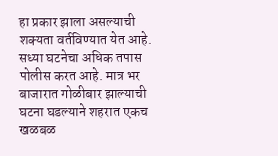हा प्रकार झाला असल्याची शक्यता वर्तविण्यात येत आहे. सध्या घटनेचा अधिक तपास पोलीस करत आहे. मात्र भर बाजारात गोळीबार झाल्याची घटना घडल्याने शहरात एकच खळबळ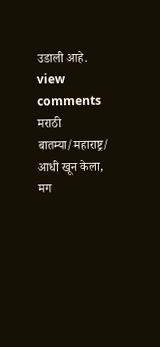उडाली आहे.
view comments
मराठी बातम्या/महाराष्ट्र/
आधी खून केला, मग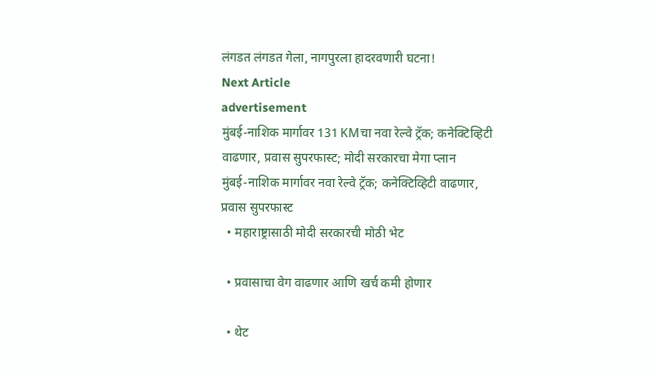लंगडत लंगडत गेला, नागपुरला हादरवणारी घटना!
Next Article
advertisement
मुंबई-नाशिक मार्गावर 131 KMचा नवा रेल्वे ट्रॅक; कनेक्टिव्हिटी वाढणार, प्रवास सुपरफास्ट; मोदी सरकारचा मेगा प्लान
मुंबई-नाशिक मार्गावर नवा रेल्वे ट्रॅक; कनेक्टिव्हिटी वाढणार, प्रवास सुपरफास्ट
  • महाराष्ट्रासाठी मोदी सरकारची मोठी भेट

  • प्रवासाचा वेग वाढणार आणि खर्च कमी होणार

  • थेट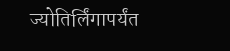ज्योतिर्लिंगापर्यंत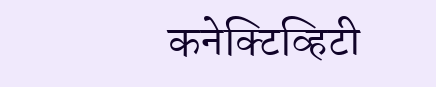कनेक्टिव्हिटी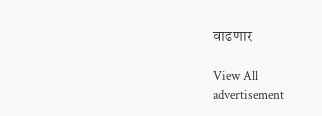वाढणार

View All
advertisement